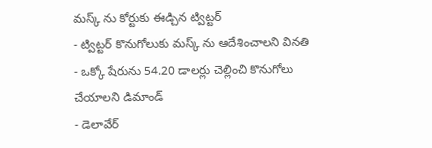మస్క్ ను కోర్టుకు ఈడ్చిన ట్విట్టర్
- ట్విట్టర్ కొనుగోలుకు మస్క్ ను ఆదేశించాలని వినతి
- ఒక్కో షేరును 54.20 డాలర్లు చెల్లించి కొనుగోలు చేయాలని డిమాండ్
- డెలావేర్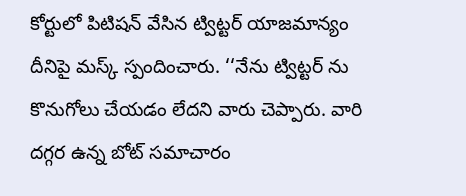కోర్టులో పిటిషన్ వేసిన ట్విట్టర్ యాజమాన్యం
దీనిపై మస్క్ స్పందించారు. ‘‘నేను ట్విట్టర్ ను కొనుగోలు చేయడం లేదని వారు చెప్పారు. వారి దగ్గర ఉన్న బోట్ సమాచారం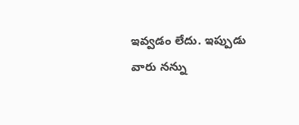ఇవ్వడం లేదు. ఇప్పుడు వారు నన్ను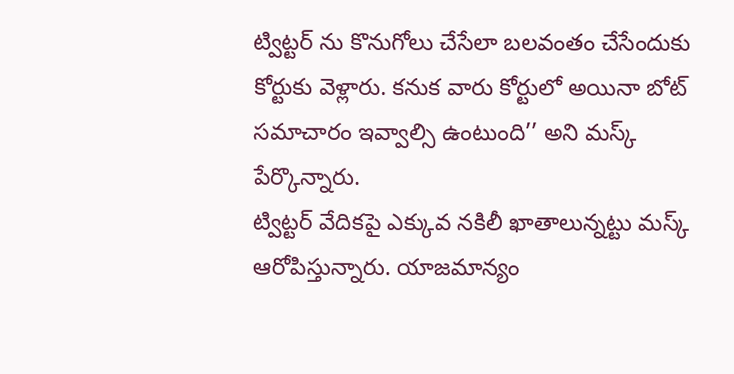ట్విట్టర్ ను కొనుగోలు చేసేలా బలవంతం చేసేందుకు కోర్టుకు వెళ్లారు. కనుక వారు కోర్టులో అయినా బోట్ సమాచారం ఇవ్వాల్సి ఉంటుంది’’ అని మస్క్ పేర్కొన్నారు.
ట్విట్టర్ వేదికపై ఎక్కువ నకిలీ ఖాతాలున్నట్టు మస్క్ ఆరోపిస్తున్నారు. యాజమాన్యం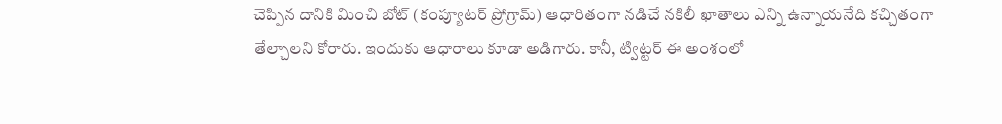చెప్పిన దానికి మించి బోట్ (కంప్యూటర్ ప్రోగ్రామ్) ఆధారితంగా నడిచే నకిలీ ఖాతాలు ఎన్ని ఉన్నాయనేది కచ్చితంగా తేల్చాలని కోరారు. ఇందుకు ఆధారాలు కూడా అడిగారు. కానీ, ట్విట్టర్ ఈ అంశంలో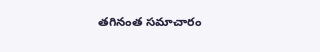తగినంత సమాచారం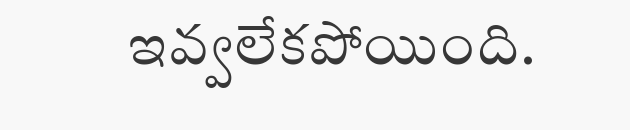ఇవ్వలేకపోయింది.